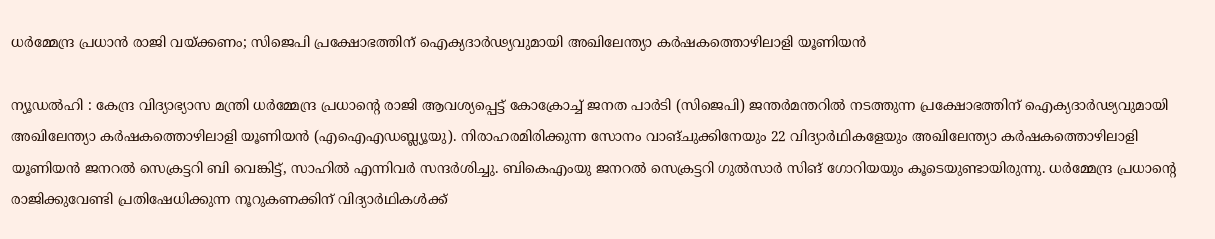ധർമ്മേന്ദ്ര പ്രധാൻ രാജി വയ്ക്കണം; സിജെപി പ്രക്ഷോഭത്തിന് ഐക്യദാർഢ്യവുമായി അഖിലേന്ത്യാ കർഷകത്തൊഴിലാളി യൂണിയൻ

ന്യൂഡൽഹി : കേന്ദ്ര വിദ്യാഭ്യാസ മന്ത്രി ധർമ്മേന്ദ്ര പ്രധാന്റെ രാജി ആവശ്യപ്പെട്ട് കോക്രോച്ച് ജനത പാർടി (സിജെപി) ജന്തർമന്തറിൽ നടത്തുന്ന പ്രക്ഷോഭത്തിന് ഐക്യദാർഢ്യവുമായി അഖിലേന്ത്യാ കർഷകത്തൊഴിലാളി യൂണിയൻ (എഐഎഡബ്ല്യൂയു). നിരാഹരമിരിക്കുന്ന സോനം വാങ്ചുക്കിനേയും 22 വിദ്യാർഥികളേയും അഖിലേന്ത്യാ കർഷകത്തൊഴിലാളി യൂണിയൻ ജനറൽ സെക്രട്ടറി ബി വെങ്കിട്ട്, സാഹിൽ എന്നിവർ സന്ദർശിച്ചു. ബികെഎംയു ജനറൽ സെക്രട്ടറി ഗുൽസാർ സിങ് ഗോറിയയും കൂടെയുണ്ടായിരുന്നു. ധർമ്മേന്ദ്ര പ്രധാന്റെ രാജിക്കുവേണ്ടി പ്രതിഷേധിക്കുന്ന നൂറുകണക്കിന് വിദ്യാർഥികൾക്ക്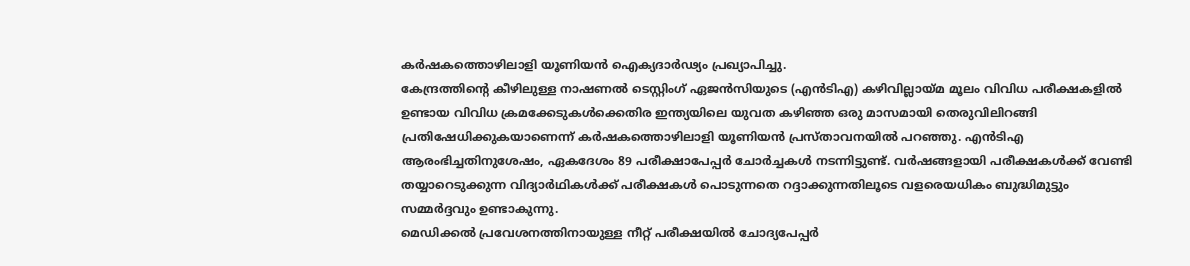കർഷകത്തൊഴിലാളി യൂണിയൻ ഐക്യദാർഢ്യം പ്രഖ്യാപിച്ചു.
കേന്ദ്രത്തിന്റെ കീഴിലുള്ള നാഷണൽ ടെസ്റ്റിംഗ് ഏജൻസിയുടെ (എൻടിഎ) കഴിവില്ലായ്മ മൂലം വിവിധ പരീക്ഷകളിൽ ഉണ്ടായ വിവിധ ക്രമക്കേടുകൾക്കെതിര ഇന്ത്യയിലെ യുവത കഴിഞ്ഞ ഒരു മാസമായി തെരുവിലിറങ്ങി പ്രതിഷേധിക്കുകയാണെന്ന് കർഷകത്തൊഴിലാളി യൂണിയൻ പ്രസ്താവനയിൽ പറഞ്ഞു. എൻടിഎ ആരംഭിച്ചതിനുശേഷം, ഏകദേശം 89 പരീക്ഷാപേപ്പർ ചോർച്ചകൾ നടന്നിട്ടുണ്ട്. വർഷങ്ങളായി പരീക്ഷകൾക്ക് വേണ്ടി തയ്യാറെടുക്കുന്ന വിദ്യാർഥികൾക്ക് പരീക്ഷകൾ പൊടുന്നതെ റദ്ദാക്കുന്നതിലൂടെ വളരെയധികം ബുദ്ധിമുട്ടും സമ്മർദ്ദവും ഉണ്ടാകുന്നു.
മെഡിക്കൽ പ്രവേശനത്തിനായുള്ള നീറ്റ് പരീക്ഷയിൽ ചോദ്യപേപ്പർ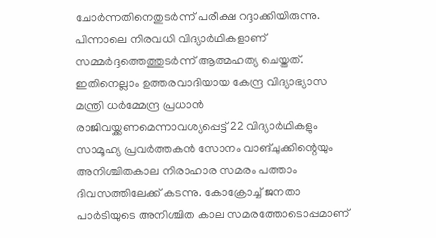ചോർന്നതിനെതുടർന്ന് പരീക്ഷ റദ്ദാക്കിയിരുന്നു. പിന്നാലെ നിരവധി വിദ്യാർഥികളാണ് സമ്മർദ്ദത്തെത്തുടർന്ന് ആത്മഹത്യ ചെയ്തത്. ഇതിനെല്ലാം ഉത്തരവാദിയായ കേന്ദ്ര വിദ്യാഭ്യാസ മന്ത്രി ധർമ്മേന്ദ്ര പ്രധാൻ രാജിവയ്ക്കണമെന്നാവശ്യപ്പെട്ട് 22 വിദ്യാർഥികളും സാമൂഹ്യ പ്രവർത്തകൻ സോനം വാങ്ചുക്കിന്റെയും അനിശ്ചിതകാല നിരാഹാര സമരം പത്താം ദിവസത്തിലേക്ക് കടന്നു. കോക്രോച്ച് ജനതാ പാർടിയുടെ അനിശ്ചിത കാല സമരത്തോടൊപ്പമാണ്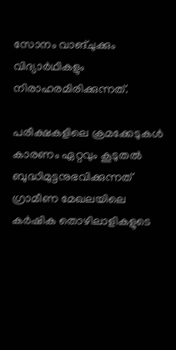സോനം വാങ്ചുക്കും വിദ്യാർഥികളും നിരാഹരമിരിക്കുന്നത്.

പരീക്ഷകളിലെ ക്രമക്കേടുകൾ കാരണം ഏറ്റവും കൂടുതൽ ബുദ്ധിമുട്ടനുഭവിക്കുന്നത് ഗ്രാമീണ മേഖലയിലെ കർഷിക തൊഴിലാളികളുടെ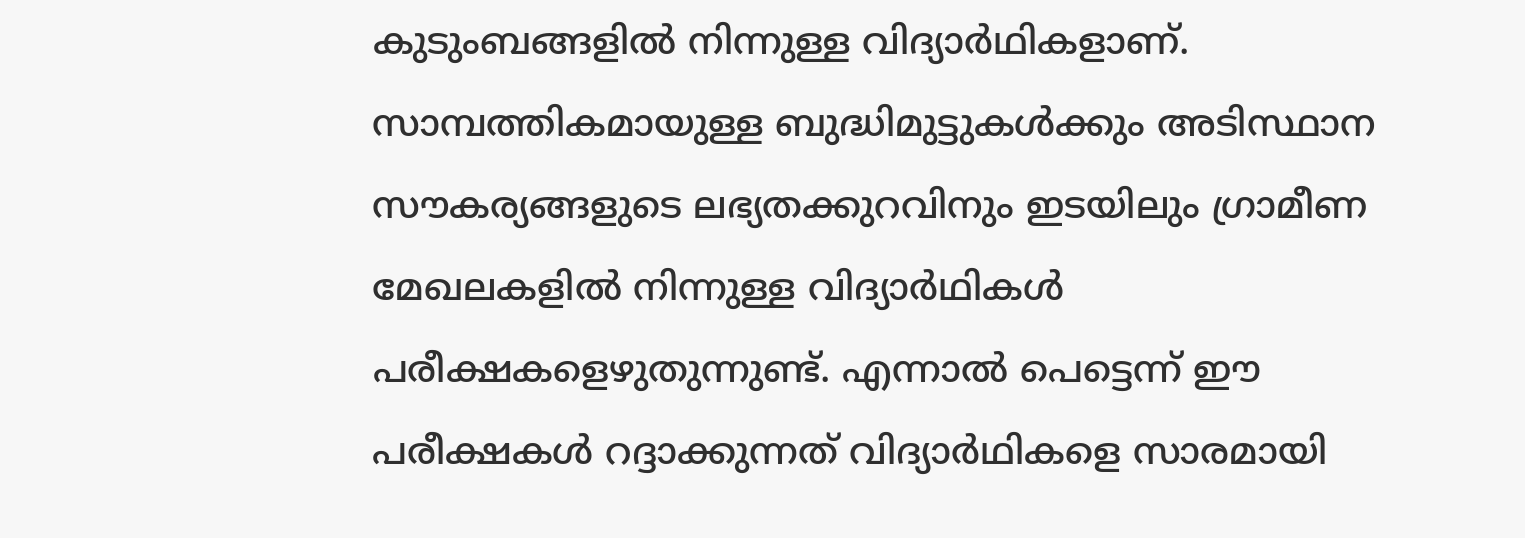കുടുംബങ്ങളിൽ നിന്നുള്ള വിദ്യാർഥികളാണ്. സാമ്പത്തികമായുള്ള ബുദ്ധിമുട്ടുകൾക്കും അടിസ്ഥാന സൗകര്യങ്ങളുടെ ലഭ്യതക്കുറവിനും ഇടയിലും ഗ്രാമീണ മേഖലകളിൽ നിന്നുള്ള വിദ്യാർഥികൾ പരീക്ഷകളെഴുതുന്നുണ്ട്. എന്നാൽ പെട്ടെന്ന് ഈ പരീക്ഷകൾ റദ്ദാക്കുന്നത് വിദ്യാർഥികളെ സാരമായി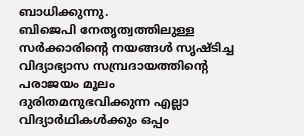ബാധിക്കുന്നു.
ബിജെപി നേതൃത്വത്തിലുള്ള സർക്കാരിന്റെ നയങ്ങൾ സൃഷ്ടിച്ച വിദ്യാഭ്യാസ സമ്പ്രദായത്തിന്റെ പരാജയം മൂലം ദുരിതമനുഭവിക്കുന്ന എല്ലാ വിദ്യാർഥികൾക്കും ഒപ്പം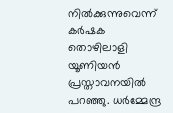നിൽക്കുന്നുവെന്ന് കർഷക തൊഴിലാളി യൂണിയൻ പ്രസ്താവനയിൽ പറഞ്ഞു. ധർമ്മേന്ദ്ര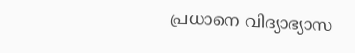പ്രധാനെ വിദ്യാഭ്യാസ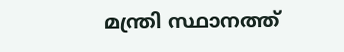മന്ത്രി സ്ഥാനത്ത്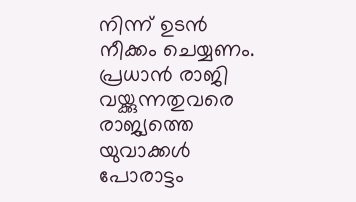നിന്ന് ഉടൻ നീക്കം ചെയ്യണം. പ്രധാൻ രാജി വയ്ക്കുന്നതുവരെ രാജ്യത്തെ യുവാക്കൾ പോരാട്ടം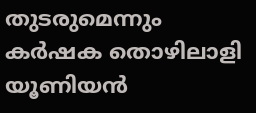തുടരുമെന്നും കർഷക തൊഴിലാളി യൂണിയൻ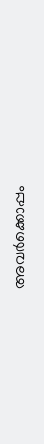അവർക്കൊപ്പം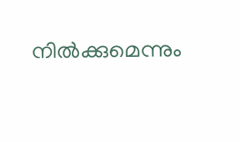നിൽക്കുമെന്നും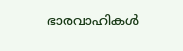ഭാരവാഹികൾ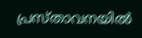പ്രസ്താവനയിൽ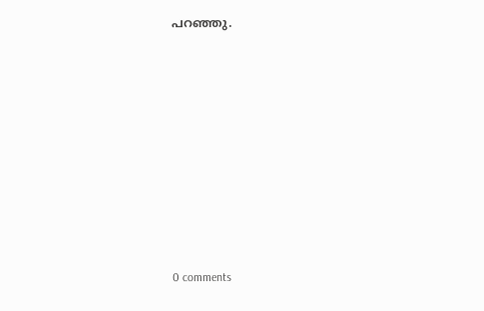പറഞ്ഞു.











0 comments